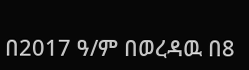በ2017 ዓ/ም በወረዳዉ በ8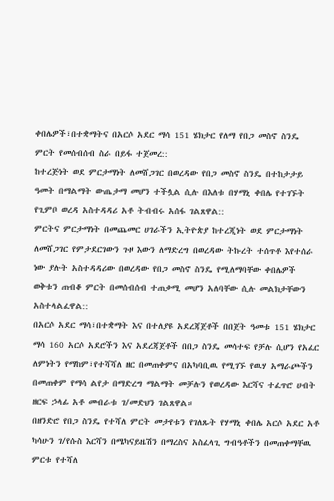ቀበሌዎች፣በተቋማትና በአርሶ አደር ማሳ 151 ሄክታር የለማ የበጋ መስኖ ስንዴ ምርት የመሰብሰብ ስራ በይፋ ተጀመረ::
ከተረጅነት ወደ ምርታማነት ለመሸጋገር በወረዳው የበጋ መስኖ ስንዴ በተከታታይ ዓመት በማልማት ውጤታማ መሆን ተችሏል ሲሉ በእለቱ በሃማኒ ቀበሌ የተገኙት የጊምቦ ወረዳ አስተዳዳሪ አቶ ትብብሩ አሰፋ ገልጸዋል::
ምርትና ምርታማነት በመጨመር ሀገራችን ኢትዮጵያ ከተረጂነት ወደ ምርታማነት ለመሸጋገር የምታደርገውን ጉዞ እውን ለማድረግ በወረዳው ትኩረት ተሰጥቶ እየተሰራ ነው ያሉት አስተዳዳሪው በወረዳው የበጋ መስኖ ስንዴ የሚለማባቸው ቀበሌዎች ወቅቱን ጠብቆ ምርት በመሰብሰብ ተጠቃሚ መሆን አለባቸው ሲሉ መልክታቸውን አስተላልፈዋል::
በአርሶ አደር ማሳ፣በተቋማት እና በተለያዩ አደረጃጀቶች በበጀት ዓመቱ 151 ሄክታር ማሳ 160 አርሶ አደሮችን እና አደረጃጀቶች በበጋ ስንዴ መሳተፍ የቻሉ ሲሆን የአፈር ለምነትን የማከም፣የተሻሻለ ዘር በመጠቀምና በአካባቢዉ የሚገኙ የዉሃ አማራጮችን በመጠቀም የማሳ ልየታ በማድረግ ማልማት መቻሉን የወረዳው እርሻና ተፈጥሮ ሀብት ዘርፍ ኃላፊ አቶ መብራቱ ገ/መድህን ገልጸዋል።
በዘንድሮ የበጋ ስንዴ የተሻለ ምርት መታየቱን የገለጹት የሃማኒ ቀበሌ አርሶ አደር አቶ ካሳሁን ገ/የሱስ እርሻን በሜካናይዜሽን በማረስና አስፈላጊ ግብዓቶችን በመጠቀማቸዉ ምርቱ የተሻለ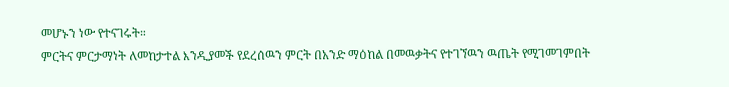መሆኑን ነው የተናገሩት።
ምርትና ምርታማነት ለመከታተል እንዲያመች የደረሰዉን ምርት በአንድ ማዕከል በመዉቃትና የተገኘዉን ዉጤት የሚገመገምበት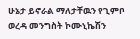ሁኔታ ይኖራል ማለታቸዉን የጊምቦ ወረዳ መንግስት ኮሙኒኬሽን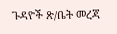ጉዳዮች ጽ/ቤት መረጃ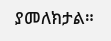ያመለክታል።